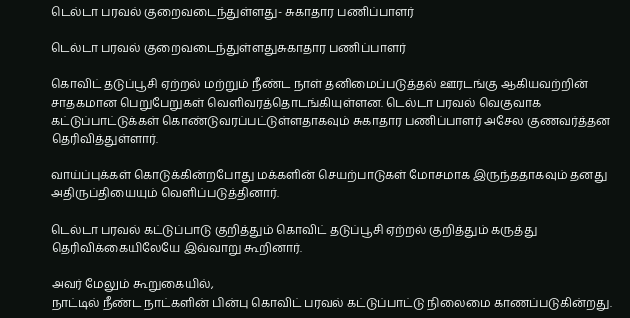டெல்டா பரவல் குறைவடைந்துள்ளது- சுகாதார பணிப்பாளர்

டெல்டா பரவல் குறைவடைந்துள்ளதுசுகாதார பணிப்பாளர்

கொவிட் தடுப்பூசி ஏற்றல் மற்றும் நீண்ட நாள் தனிமைப்படுத்தல் ஊரடங்கு ஆகியவற்றின் சாதகமான பெறுபேறுகள் வெளிவரத்தொடங்கியுள்ளன. டெல்டா பரவல் வெகுவாக கட்டுப்பாட்டுக்கள் கொண்டுவரப்பட்டுள்ளதாகவும் சுகாதார பணிப்பாளர் அசேல குணவர்த்தன தெரிவித்துள்ளார்.

வாய்ப்புக்கள் கொடுக்கின்றபோது மக்களின் செயற்பாடுகள் மோசமாக இருந்ததாகவும் தனது அதிருப்தியையும் வெளிப்படுத்தினார்.

டெல்டா பரவல் கட்டுப்பாடு குறித்தும் கொவிட் தடுப்பூசி ஏற்றல் குறித்தும் கருத்து தெரிவிக்கையிலேயே இவ்வாறு கூறினார்.

அவர் மேலும் கூறுகையில்,
நாட்டில் நீண்ட நாட்களின் பின்பு கொவிட் பரவல் கட்டுப்பாட்டு நிலைமை காணப்படுகின்றது.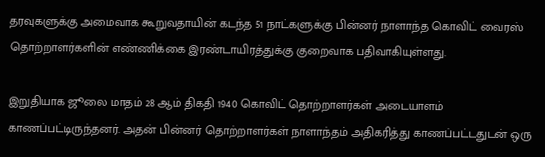தரவுகளுக்கு அமைவாக கூறுவதாயின் கடந்த 51 நாட்களுக்கு பின்னர் நாளாந்த கொவிட் வைரஸ் தொற்றாளர்களின் எண்ணிக்கை இரண்டாயிரத்துக்கு குறைவாக பதிவாகியுள்ளது.

இறுதியாக ஜூலை மாதம் 28 ஆம் திகதி 1940 கொவிட் தொற்றாளர்கள் அடையாளம் காணப்பட்டிருந்தனர். அதன் பின்னர் தொற்றாளர்கள் நாளாந்தம் அதிகரித்து காணப்பட்டதுடன் ஒரு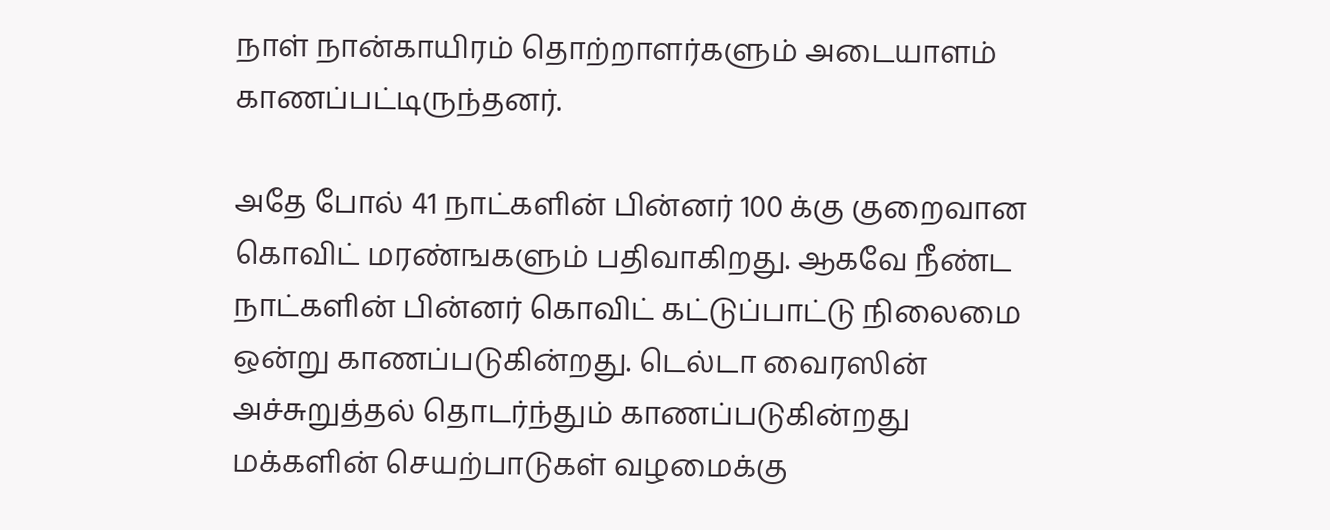நாள் நான்காயிரம் தொற்றாளர்களும் அடையாளம் காணப்பட்டிருந்தனர்.

அதே போல் 41 நாட்களின் பின்னர் 100 க்கு குறைவான கொவிட் மரண்ஙகளும் பதிவாகிறது. ஆகவே நீண்ட நாட்களின் பின்னர் கொவிட் கட்டுப்பாட்டு நிலைமை ஒன்று காணப்படுகின்றது. டெல்டா வைரஸின் அச்சுறுத்தல் தொடர்ந்தும் காணப்படுகின்றது மக்களின் செயற்பாடுகள் வழமைக்கு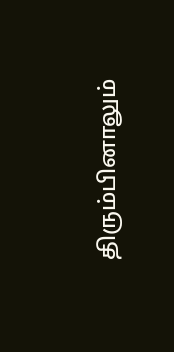திரும்பினாலும்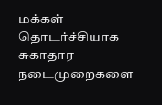மக்கள் தொடர்ச்சியாக சுகாதார நடைமுறைகளை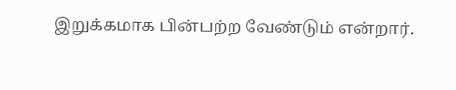இறுக்கமாக பின்பற்ற வேண்டும் என்றார்.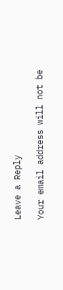Leave a Reply

Your email address will not be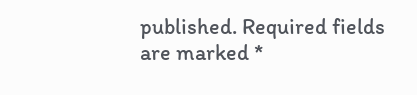published. Required fields are marked *